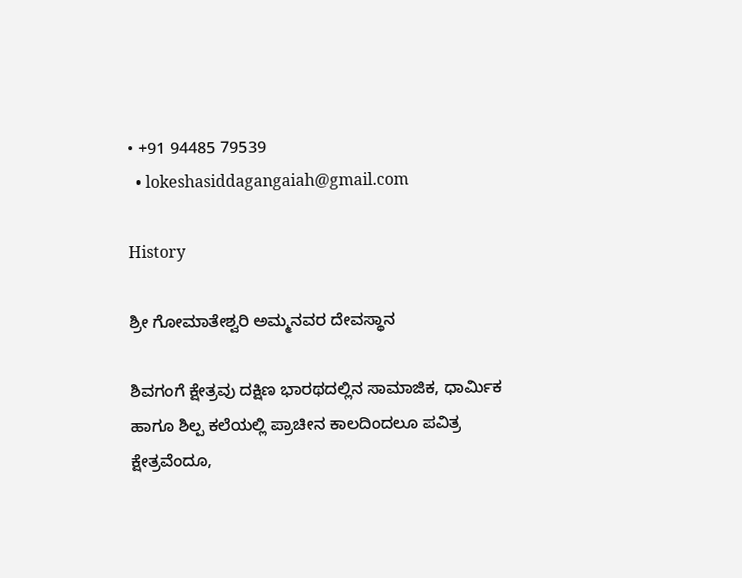• +91 94485 79539
  • lokeshasiddagangaiah@gmail.com

History

ಶ್ರೀ ಗೋಮಾತೇಶ್ವರಿ ಅಮ್ಮನವರ ದೇವಸ್ಥಾನ

ಶಿವಗಂಗೆ ಕ್ಷೇತ್ರವು ದಕ್ಷಿಣ ಭಾರಥದಲ್ಲಿನ ಸಾಮಾಜಿಕ, ಧಾರ್ಮಿಕ ಹಾಗೂ ಶಿಲ್ಪ ಕಲೆಯಲ್ಲಿ ಪ್ರಾಚೀನ ಕಾಲದಿಂದಲೂ ಪವಿತ್ರ ಕ್ಷೇತ್ರವೆಂದೂ,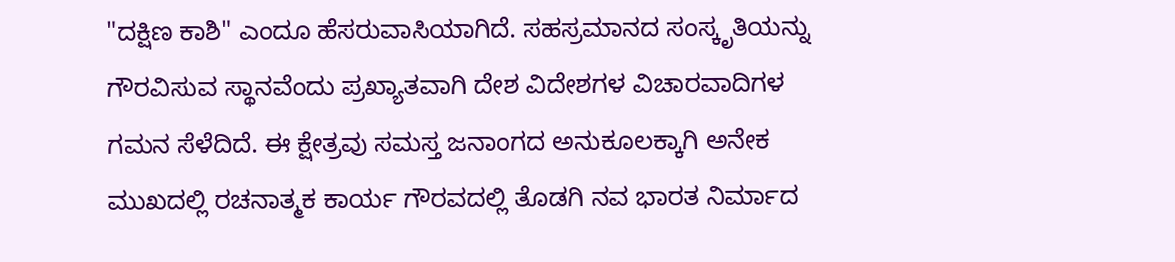"ದಕ್ಷಿಣ ಕಾಶಿ" ಎಂದೂ ಹೆಸರುವಾಸಿಯಾಗಿದೆ. ಸಹಸ್ರಮಾನದ ಸಂಸ್ಕೃತಿಯನ್ನು ಗೌರವಿಸುವ ಸ್ಥಾನವೆಂದು ಪ್ರಖ್ಯಾತವಾಗಿ ದೇಶ ವಿದೇಶಗಳ ವಿಚಾರವಾದಿಗಳ ಗಮನ ಸೆಳೆದಿದೆ. ಈ ಕ್ಷೇತ್ರವು ಸಮಸ್ತ ಜನಾಂಗದ ಅನುಕೂಲಕ್ಕಾಗಿ ಅನೇಕ ಮುಖದಲ್ಲಿ ರಚನಾತ್ಮಕ ಕಾರ್ಯ ಗೌರವದಲ್ಲಿ ತೊಡಗಿ ನವ ಭಾರತ ನಿರ್ಮಾದ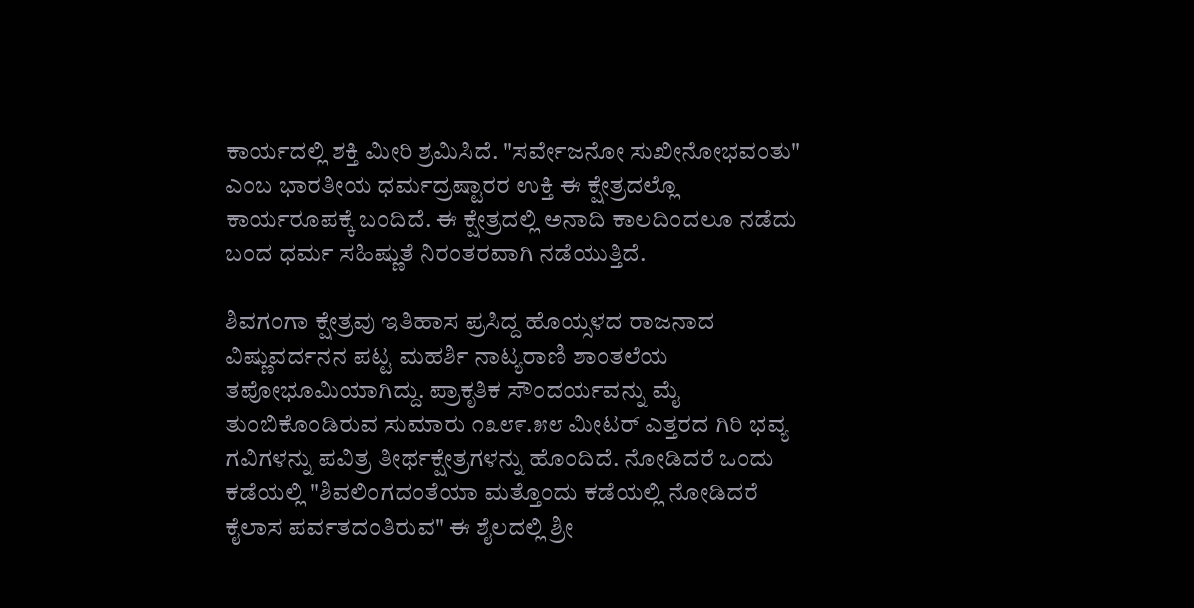ಕಾರ್ಯದಲ್ಲಿ ಶಕ್ತಿ ಮೀರಿ ಶ್ರಮಿಸಿದೆ. "ಸರ್ವೇಜನೋ ಸುಖೀನೋಭವಂತು" ಎಂಬ ಭಾರತೀಯ ಧರ್ಮದ್ರಷ್ಟಾರರ ಉಕ್ತಿ ಈ ಕ್ಷೇತ್ರದಲ್ಲೊ ಕಾರ್ಯರೂಪಕ್ಕೆ ಬಂದಿದೆ. ಈ ಕ್ಷೇತ್ರದಲ್ಲಿ ಅನಾದಿ ಕಾಲದಿಂದಲೂ ನಡೆದು ಬಂದ ಧರ್ಮ ಸಹಿಷ್ಣುತೆ ನಿರಂತರವಾಗಿ ನಡೆಯುತ್ತಿದೆ.

ಶಿವಗಂಗಾ ಕ್ಷೇತ್ರವು ಇತಿಹಾಸ ಪ್ರಸಿದ್ದ ಹೊಯ್ಸಳದ ರಾಜನಾದ ವಿಷ್ಣುವರ್ದನನ ಪಟ್ಟ ಮಹರ್ಶಿ ನಾಟ್ಯರಾಣಿ ಶಾಂತಲೆಯ ತಪೋಭೂಮಿಯಾಗಿದ್ದು. ಪ್ರಾಕೃತಿಕ ಸೌಂದರ್ಯವನ್ನು ಮೈ ತುಂಬಿಕೊಂಡಿರುವ ಸುಮಾರು ೧೩೮೯.೫೮ ಮೀಟರ್ ಎತ್ತರದ ಗಿರಿ ಭವ್ಯ ಗವಿಗಳನ್ನು ಪವಿತ್ರ ತೀರ್ಥಕ್ಷೇತ್ರಗಳನ್ನು ಹೊಂದಿದೆ. ನೋಡಿದರೆ ಒಂದು ಕಡೆಯಲ್ಲಿ "ಶಿವಲಿಂಗದಂತೆಯಾ ಮತ್ತೊಂದು ಕಡೆಯಲ್ಲಿ ನೋಡಿದರೆ ಕೈಲಾಸ ಪರ್ವತದಂತಿರುವ" ಈ ಶೈಲದಲ್ಲಿ ಶ್ರೀ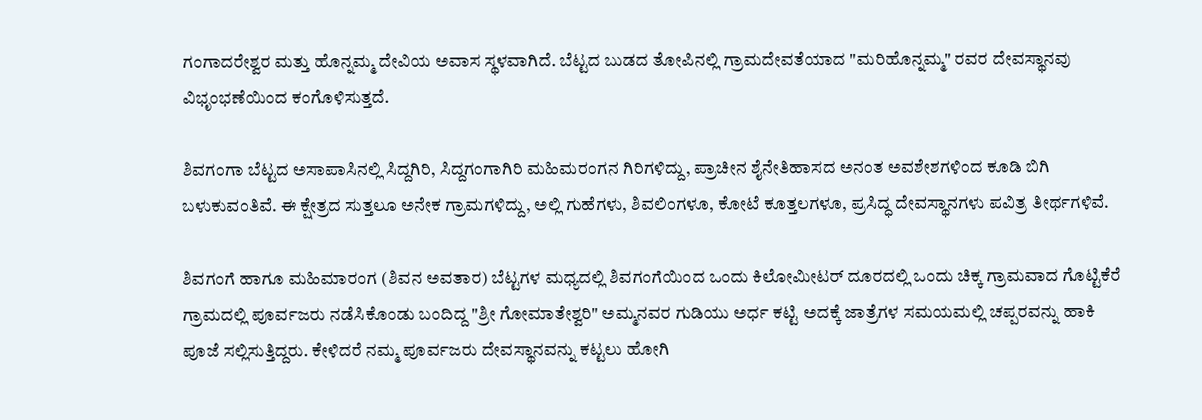ಗಂಗಾದರೇಶ್ವರ ಮತ್ತು ಹೊನ್ನಮ್ಮ ದೇವಿಯ ಅವಾಸ ಸ್ಥಳವಾಗಿದೆ. ಬೆಟ್ಟದ ಬುಡದ ತೋಪಿನಲ್ಲಿ ಗ್ರಾಮದೇವತೆಯಾದ "ಮರಿಹೊನ್ನಮ್ಮ" ರವರ ದೇವಸ್ಥಾನವು ವಿಭೃಂಭಣೆಯಿಂದ ಕಂಗೊಳಿಸುತ್ತದೆ.

ಶಿವಗಂಗಾ ಬೆಟ್ಟದ ಅಸಾಪಾಸಿನಲ್ಲಿ ಸಿದ್ದಗಿರಿ, ಸಿದ್ದಗಂಗಾಗಿರಿ ಮಹಿಮರಂಗನ ಗಿರಿಗಳಿದ್ದು, ಪ್ರಾಚೀನ ಶೈನೇತಿಹಾಸದ ಅನಂತ ಅವಶೇಶಗಳಿಂದ ಕೂಡಿ ಬಿಗಿ ಬಳುಕುವಂತಿವೆ. ಈ ಕ್ಷೇತ್ರದ ಸುತ್ತಲೂ ಅನೇಕ ಗ್ರಾಮಗಳಿದ್ದು, ಅಲ್ಲಿ ಗುಹೆಗಳು, ಶಿವಲಿಂಗಳೂ, ಕೋಟೆ ಕೂತ್ತಲಗಳೂ, ಪ್ರಸಿದ್ಧ ದೇವಸ್ಥಾನಗಳು ಪವಿತ್ರ ತೀರ್ಥಗಳಿವೆ.

ಶಿವಗಂಗೆ ಹಾಗೂ ಮಹಿಮಾರಂಗ (ಶಿವನ ಅವತಾರ) ಬೆಟ್ಟಗಳ ಮಧ್ಯದಲ್ಲಿ ಶಿವಗಂಗೆಯಿಂದ ಒಂದು ಕಿಲೋಮೀಟರ್ ದೂರದಲ್ಲಿ ಒಂದು ಚಿಕ್ಕ ಗ್ರಾಮವಾದ ಗೊಟ್ಟಿಕೆರೆ ಗ್ರಾಮದಲ್ಲಿ ಪೂರ್ವಜರು ನಡೆಸಿಕೊಂಡು ಬಂದಿದ್ದ "ಶ್ರೀ ಗೋಮಾತೇಶ್ವರಿ" ಅಮ್ಮನವರ ಗುಡಿಯು ಅರ್ಧ ಕಟ್ಟಿ ಅದಕ್ಕೆ ಜಾತ್ರೆಗಳ ಸಮಯಮಲ್ಲಿ ಚಪ್ಪರವನ್ನು ಹಾಕಿ ಪೂಜೆ ಸಲ್ಲಿಸುತ್ತಿದ್ದರು. ಕೇಳಿದರೆ ನಮ್ಮ ಪೂರ್ವಜರು ದೇವಸ್ಥಾನವನ್ನು ಕಟ್ಟಲು ಹೋಗಿ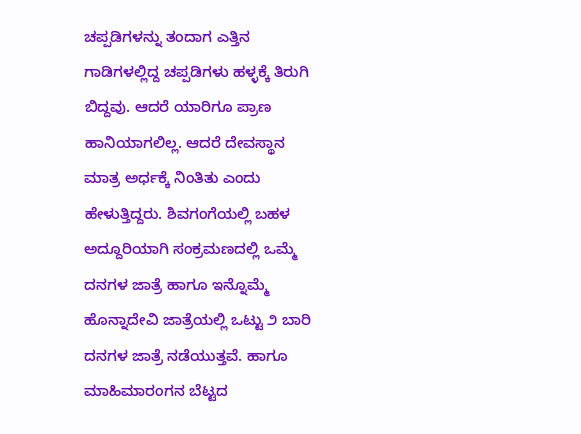ಚಪ್ಪಡಿಗಳನ್ನು ತಂದಾಗ ಎತ್ತಿನ ಗಾಡಿಗಳಲ್ಲಿದ್ದ ಚಪ್ಪಡಿಗಳು ಹಳ್ಳಕ್ಕೆ ತಿರುಗಿ ಬಿದ್ದವು. ಆದರೆ ಯಾರಿಗೂ ಪ್ರಾಣ ಹಾನಿಯಾಗಲಿಲ್ಲ. ಆದರೆ ದೇವಸ್ಥಾನ ಮಾತ್ರ ಅರ್ಧಕ್ಕೆ ನಿಂತಿತು ಎಂದು ಹೇಳುತ್ತಿದ್ದರು. ಶಿವಗಂಗೆಯಲ್ಲಿ ಬಹಳ ಅದ್ದೂರಿಯಾಗಿ ಸಂಕ್ರಮಣದಲ್ಲಿ ಒಮ್ಮೆ ದನಗಳ ಜಾತ್ರೆ ಹಾಗೂ ಇನ್ನೊಮ್ಮೆ ಹೊನ್ನಾದೇವಿ ಜಾತ್ರೆಯಲ್ಲಿ ಒಟ್ಟು ೨ ಬಾರಿ ದನಗಳ ಜಾತ್ರೆ ನಡೆಯುತ್ತವೆ. ಹಾಗೂ ಮಾಹಿಮಾರಂಗನ ಬೆಟ್ಟದ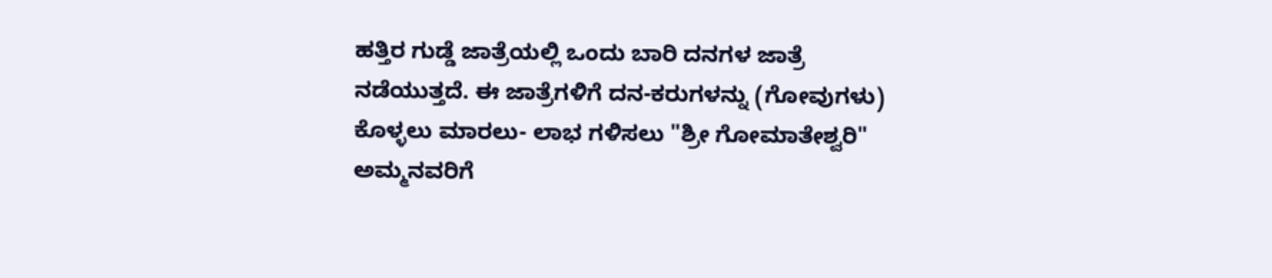ಹತ್ತಿರ ಗುಡ್ಡೆ ಜಾತ್ರೆಯಲ್ಲಿ ಒಂದು ಬಾರಿ ದನಗಳ ಜಾತ್ರೆ ನಡೆಯುತ್ತದೆ. ಈ ಜಾತ್ರೆಗಳಿಗೆ ದನ-ಕರುಗಳನ್ನು (ಗೋವುಗಳು) ಕೊಳ್ಳಲು ಮಾರಲು- ಲಾಭ ಗಳಿಸಲು "ಶ್ರೀ ಗೋಮಾತೇಶ್ವರಿ" ಅಮ್ಮನವರಿಗೆ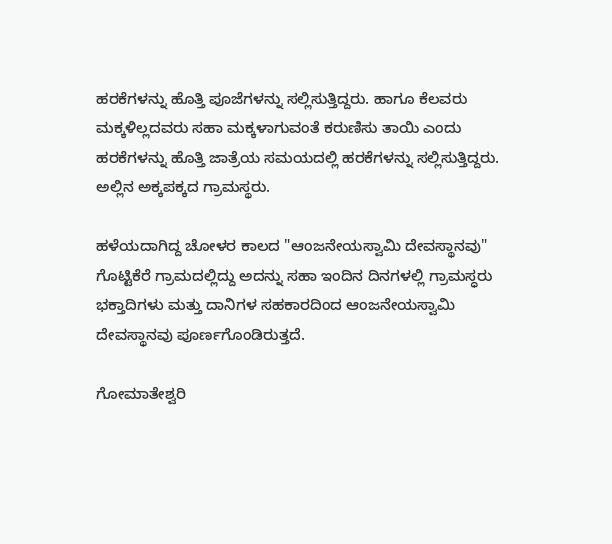ಹರಕೆಗಳನ್ನು ಹೊತ್ತಿ ಪೂಜೆಗಳನ್ನು ಸಲ್ಲಿಸುತ್ತಿದ್ದರು. ಹಾಗೂ ಕೆಲವರು ಮಕ್ಕಳಿಲ್ಲದವರು ಸಹಾ ಮಕ್ಕಳಾಗುವಂತೆ ಕರುಣಿಸು ತಾಯಿ ಎಂದು ಹರಕೆಗಳನ್ನು ಹೊತ್ತಿ ಜಾತ್ರೆಯ ಸಮಯದಲ್ಲಿ ಹರಕೆಗಳನ್ನು ಸಲ್ಲಿಸುತ್ತಿದ್ದರು. ಅಲ್ಲಿನ ಅಕ್ಕಪಕ್ಕದ ಗ್ರಾಮಸ್ಥರು.

ಹಳೆಯದಾಗಿದ್ದ ಚೋಳರ ಕಾಲದ "ಆಂಜನೇಯಸ್ವಾಮಿ ದೇವಸ್ಥಾನವು" ಗೊಟ್ಟಿಕೆರೆ ಗ್ರಾಮದಲ್ಲಿದ್ದು ಅದನ್ನು ಸಹಾ ಇಂದಿನ ದಿನಗಳಲ್ಲಿ ಗ್ರಾಮಸ್ಧರು ಭಕ್ತಾದಿಗಳು ಮತ್ತು ದಾನಿಗಳ ಸಹಕಾರದಿಂದ ಆಂಜನೇಯಸ್ವಾಮಿ ದೇವಸ್ಥಾನವು ಪೂರ್ಣಗೊಂಡಿರುತ್ತದೆ.

ಗೋಮಾತೇಶ್ವರಿ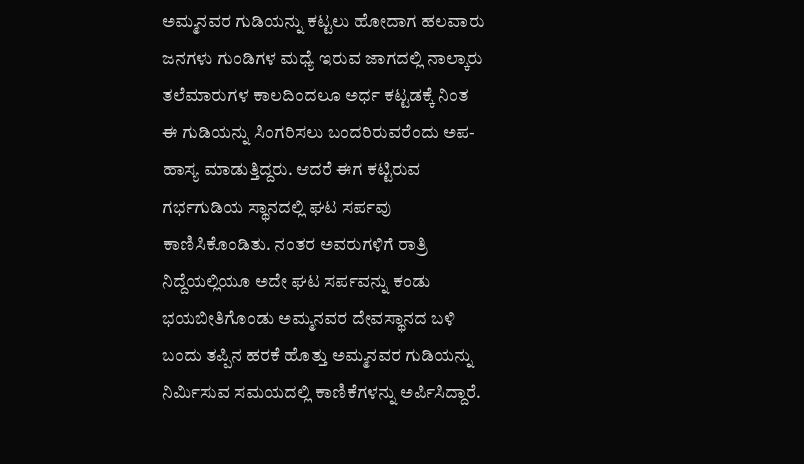ಅಮ್ಮನವರ ಗುಡಿಯನ್ನು ಕಟ್ಟಲು ಹೋದಾಗ ಹಲವಾರು ಜನಗಳು ಗುಂಡಿಗಳ ಮಧ್ಯೆ ಇರುವ ಜಾಗದಲ್ಲಿ ನಾಲ್ಕಾರು ತಲೆಮಾರುಗಳ ಕಾಲದಿಂದಲೂ ಅರ್ಧ ಕಟ್ಟಡಕ್ಕೆ ನಿಂತ ಈ ಗುಡಿಯನ್ನು ಸಿಂಗರಿಸಲು ಬಂದರಿರುವರೆಂದು ಅಪ-ಹಾಸ್ಯ ಮಾಡುತ್ತಿದ್ದರು. ಆದರೆ ಈಗ ಕಟ್ಟಿರುವ ಗರ್ಭಗುಡಿಯ ಸ್ಥಾನದಲ್ಲಿ ಘಟ ಸರ್ಪವು ಕಾಣಿಸಿಕೊಂಡಿತು. ನಂತರ ಅವರುಗಳಿಗೆ ರಾತ್ರಿ ನಿದ್ದೆಯಲ್ಲಿಯೂ ಅದೇ ಘಟ ಸರ್ಪವನ್ನು ಕಂಡು ಭಯಬೀತಿಗೊಂಡು ಅಮ್ಮನವರ ದೇವಸ್ಥಾನದ ಬಳಿ ಬಂದು ತಪ್ಪಿನ ಹರಕೆ ಹೊತ್ತು ಅಮ್ಮನವರ ಗುಡಿಯನ್ನು ನಿರ್ಮಿಸುವ ಸಮಯದಲ್ಲಿ ಕಾಣಿಕೆಗಳನ್ನು ಅರ್ಪಿಸಿದ್ದಾರೆ.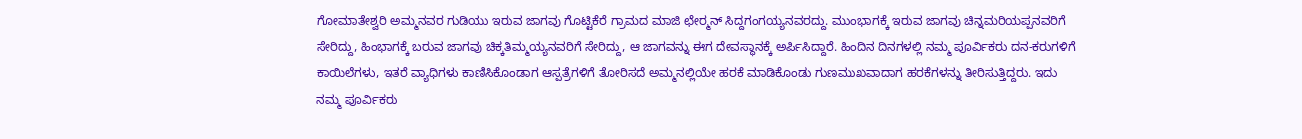ಗೋಮಾತೇಶ್ವರಿ ಅಮ್ಮನವರ ಗುಡಿಯು ಇರುವ ಜಾಗವು ಗೊಟ್ಟಿಕೆರೆ ಗ್ರಾಮದ ಮಾಜಿ ಛೇರ‍್ಮನ್ ಸಿದ್ದಗಂಗಯ್ಯನವರದ್ದು. ಮುಂಭಾಗಕ್ಕೆ ಇರುವ ಜಾಗವು ಚಿನ್ನಮರಿಯಪ್ಪನವರಿಗೆ ಸೇರಿದ್ದು, ಹಿಂಭಾಗಕ್ಕೆ ಬರುವ ಜಾಗವು ಚಿಕ್ಕತಿಮ್ಮಯ್ಯನವರಿಗೆ ಸೇರಿದ್ದು, ಆ ಜಾಗವನ್ನು ಈಗ ದೇವಸ್ಥಾನಕ್ಕೆ ಅರ್ಪಿಸಿದ್ದಾರೆ. ಹಿಂದಿನ ದಿನಗಳಲ್ಲಿ ನಮ್ಮ ಪೂರ್ವಿಕರು ದನ-ಕರುಗಳಿಗೆ ಕಾಯಿಲೆಗಳು, ಇತರೆ ವ್ಯಾಧಿಗಳು ಕಾಣಿಸಿಕೊಂಡಾಗ ಆಸ್ಪತ್ರೆಗಳಿಗೆ ತೋರಿಸದೆ ಅಮ್ಮನಲ್ಲಿಯೇ ಹರಕೆ ಮಾಡಿಕೊಂಡು ಗುಣಮುಖವಾದಾಗ ಹರಕೆಗಳನ್ನು ತೀರಿಸುತ್ತಿದ್ದರು. ಇದು ನಮ್ಮ ಪೂರ್ವಿಕರು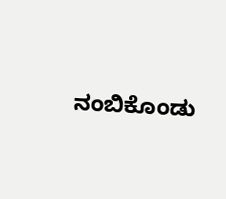ನಂಬಿಕೊಂಡು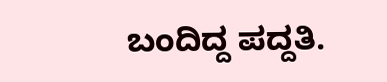ಬಂದಿದ್ದ ಪದ್ದತಿ.